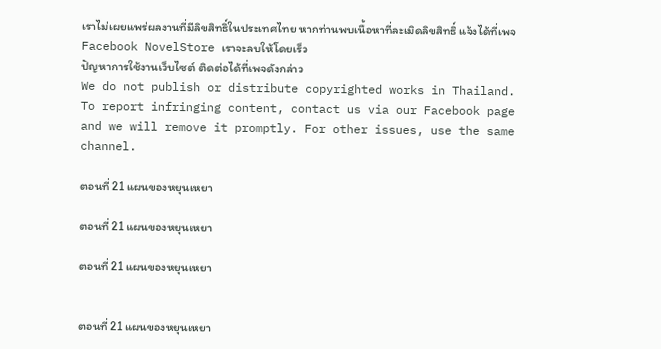เราไม่เผยแพร่ผลงานที่มีลิขสิทธิ์ในประเทศไทย หากท่านพบเนื้อหาที่ละเมิดลิขสิทธิ์ แจ้งได้ที่เพจ Facebook NovelStore เราจะลบให้โดยเร็ว
ปัญหาการใช้งานเว็บไซต์ ติดต่อได้ที่เพจดังกล่าว
We do not publish or distribute copyrighted works in Thailand. To report infringing content, contact us via our Facebook page and we will remove it promptly. For other issues, use the same channel.

ตอนที่ 21 แผนของหยุนเหยา

ตอนที่ 21 แผนของหยุนเหยา

ตอนที่ 21 แผนของหยุนเหยา


ตอนที่ 21 แผนของหยุนเหยา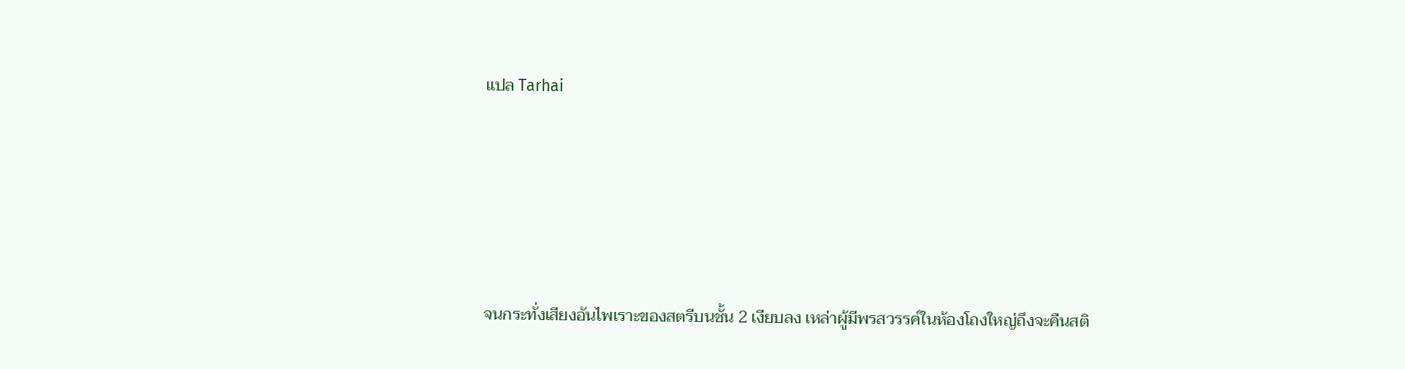แปล Tarhai





จนกระทั่งเสียงอันไพเราะของสตรีบนชั้น 2 เงียบลง เหล่าผู้มีพรสวรรค์ในห้องโถงใหญ่ถึงจะคืนสติ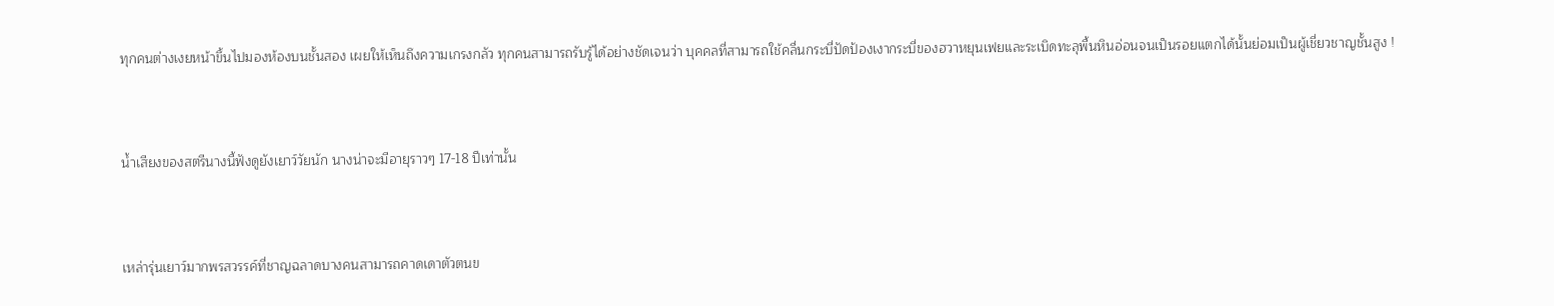ทุกคนต่างเงยหน้าขึ้นไปมองห้องบนชั้นสอง เผยให้เห็นถึงความเกรงกลัว ทุกคนสามารถรับรู้ได้อย่างชัดเจนว่า บุคคลที่สามารถใช้คลื่นกระบี่ปัดป้องเงากระบี่ของฮวาหยุนเฟยและระเบิดทะลุพื้นหินอ่อนจนเป็นรอยแตกได้นั้นย่อมเป็นผู้เชี่ยวชาญชั้นสูง !



น้ำเสียงของสตรีนางนี้ฟังดูยังเยาว์วัยนัก นางน่าจะมีอายุราวๆ 17-18 ปีเท่านั้น



เหล่ารุ่นเยาว์มากพรสวรรค์ที่ชาญฉลาดบางคนสามารถคาดเดาตัวตนข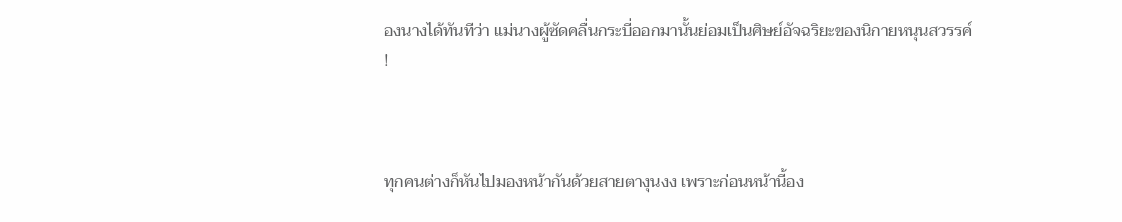องนางได้ทันทีว่า แม่นางผู้ซัดคลื่นกระบี่ออกมานั้นย่อมเป็นศิษย์อัจฉริยะของนิกายหนุนสวรรค์ !



ทุกคนต่างก็หันไปมองหน้ากันด้วยสายตางุนงง เพราะก่อนหน้านี้อง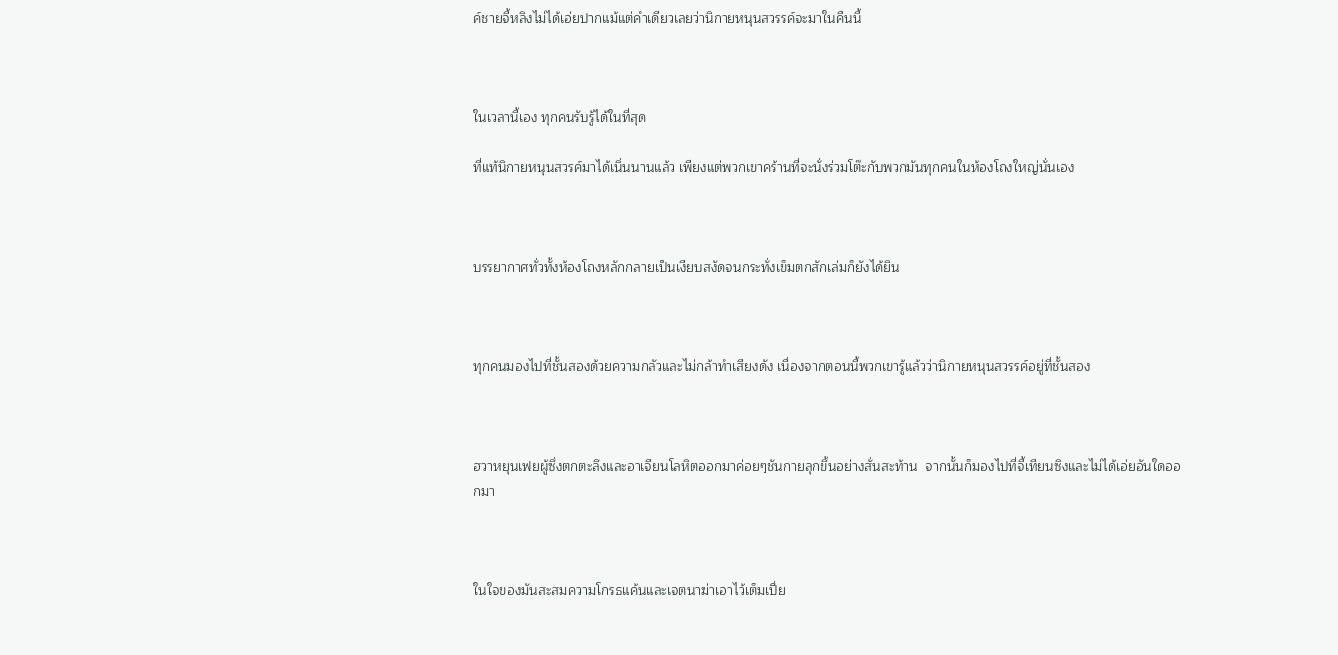ค์ชายจี้หลิงไม่ได้เอ่ยปากแม้แต่คำเดียวเลยว่านิกายหนุนสวรรค์จะมาในคืนนี้



ในเวลานี้เอง ทุกคนรับรู้ได้ในที่สุด

ที่แท้นิกายหนุนสวรค์มาได้เนิ่นนานแล้ว เพียงแต่พวกเขาคร้านที่จะนั่งร่วมโต๊ะกับพวกมันทุกคนในห้องโถงใหญ่นั่นเอง



บรรยากาศทั่วทั้งห้องโถงหลักกลายเป็นเงียบสงัดจนกระทั่งเข็มตกสักเล่มก็ยังได้ยิน



ทุกคนมองไปที่ชั้นสองด้วยความกลัวและไม่กล้าทำเสียงดัง เนื่องจากตอนนี้พวกเขารู้แล้วว่านิกายหนุนสวรรค์อยู่ที่ชั้นสอง



ฮวาหยุนเฟยผู้ซึ่งตกตะลึงและอาเจียนโลหิตออกมาค่อยๆชันกายลุกขึ้นอย่างสั่นสะท้าน  จากนั้นก็มองไปที่จี้เทียนซิงและไม่ได้เอ่ยอันใดออกมา



ในใจของมันสะสมความโกรธแค้นและเจตนาฆ่าเอาไว้เต็มเปี่ย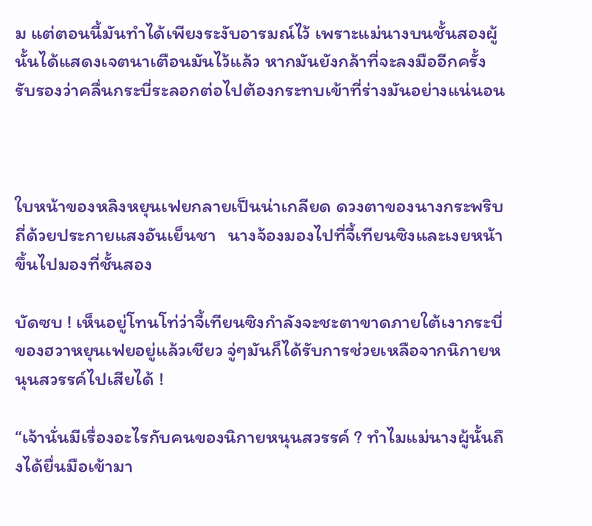ม แต่ตอนนี้มันทำได้เพียงระงับอารมณ์ไว้ เพราะแม่นางบนชั้นสองผู้นั้นได้แสดงเจตนาเตือนมันไว้แล้ว หากมันยังกล้าที่จะลงมืออีกครั้ง รับรองว่าคลื่นกระบี่ระลอกต่อไปต้องกระทบเข้าที่ร่างมันอย่างแน่นอน



ใบหน้าของหลิงหยุนเฟยกลายเป็นน่าเกลียด ดวงตาของนางกระพริบถี่ด้วยประกายแสงอันเย็นชา   นางจ้องมองไปที่จี้เทียนซิงและเงยหน้าขึ้นไปมองที่ชั้นสอง

บัดซบ ! เห็นอยู่โทนโท่ว่าจี้เทียนซิงกำลังจะชะตาขาดภายใต้เงากระบี่ของฮวาหยุนเฟยอยู่แล้วเชียว จู่ๆมันก็ได้รับการช่วยเหลือจากนิกายหนุนสวรรค์ไปเสียได้ !

“เจ้านั่นมีเรื่องอะไรกับคนของนิกายหนุนสวรรค์ ? ทำไมแม่นางผู้นั้นถึงได้ยื่นมือเข้ามา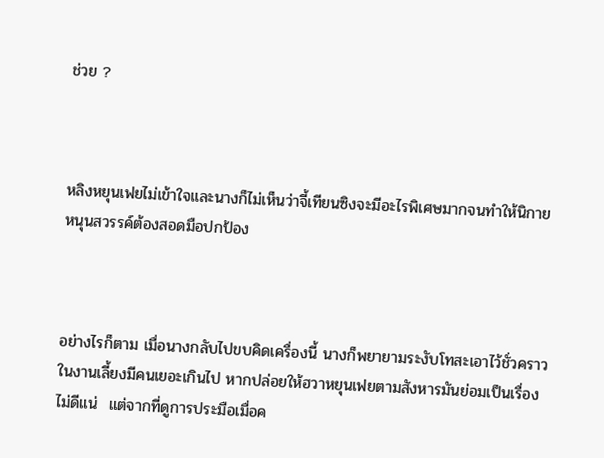ช่วย ?



หลิงหยุนเฟยไม่เข้าใจและนางก็ไม่เห็นว่าจี้เทียนซิงจะมีอะไรพิเศษมากจนทำให้นิกายหนุนสวรรค์ต้องสอดมือปกป้อง



อย่างไรก็ตาม เมื่อนางกลับไปขบคิดเครื่องนี้ นางก็พยายามระงับโทสะเอาไว้ชั่วคราว  ในงานเลี้ยงมีคนเยอะเกินไป หากปล่อยให้ฮวาหยุนเฟยตามสังหารมันย่อมเป็นเรื่องไม่ดีแน่  แต่จากที่ดูการประมือเมื่อค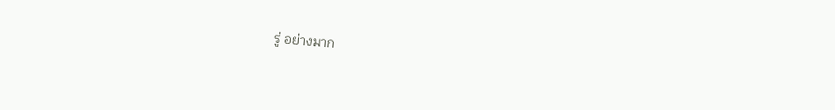รู่ อย่างมาก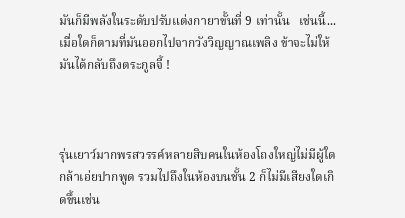มันก็มีพลังในระดับปรับแต่งกายาขั้นที่ 9 เท่านั้น   เช่นนี้... เมื่อใดก็ตามที่มันออกไปจากวังวิญญาณเพลิง ข้าจะไม่ให้มันได้กลับถึงตระกูลจี้ !



รุ่นเยาว์มากพรสวรรค์หลายสิบคนในห้องโถงใหญ่ไม่มีผู้ใดกล้าเอ่ยปากพูด รวมไปถึงในห้องบนชั้น 2 ก็ไม่มีเสียงใดเกิดขึ้นเช่น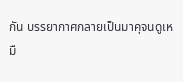กัน บรรยากาศกลายเป็นมาคุจนดูเหมื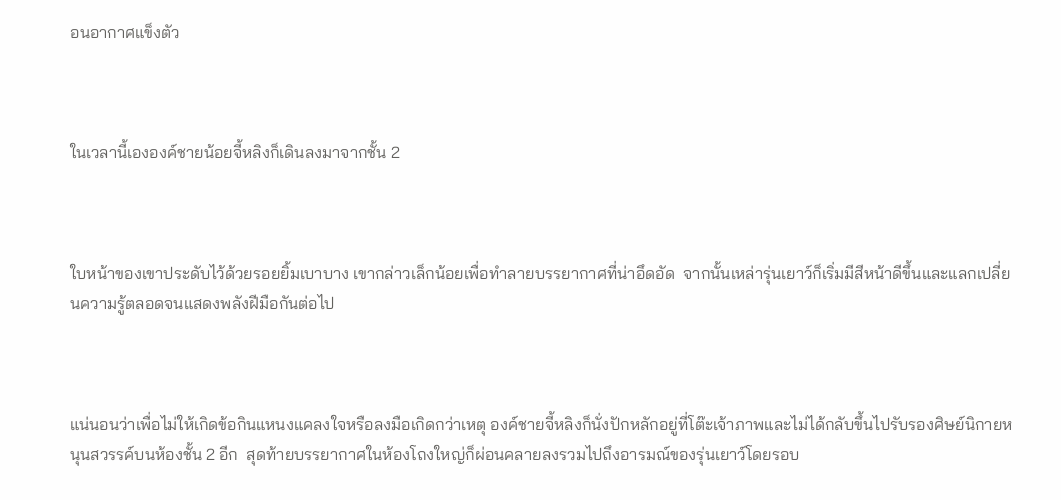อนอากาศแข็งตัว



ในเวลานี้เององค์ชายน้อยจี้หลิงก็เดินลงมาจากชั้น 2



ใบหน้าของเขาประดับไว้ด้วยรอยยิ้มเบาบาง เขากล่าวเล็กน้อยเพื่อทำลายบรรยากาศที่น่าอึดอัด  จากนั้นเหล่ารุ่นเยาว์ก็เริ่มมีสีหน้าดีขึ้นและแลกเปลี่ยนความรู้ตลอดจนแสดงพลังฝีมือกันต่อไป



แน่นอนว่าเพื่อไม่ให้เกิดข้อกินแหนงแคลงใจหรือลงมือเกิดกว่าเหตุ องค์ชายจี้หลิงก็นั่งปักหลักอยู่ที่โต๊ะเจ้าภาพและไม่ได้กลับขึ้นไปรับรองศิษย์นิกายหนุนสวรรค์บนห้องชั้น 2 อีก  สุดท้ายบรรยากาศในห้องโถงใหญ่ก็ผ่อนคลายลงรวมไปถึงอารมณ์ของรุ่นเยาว์โดยรอบ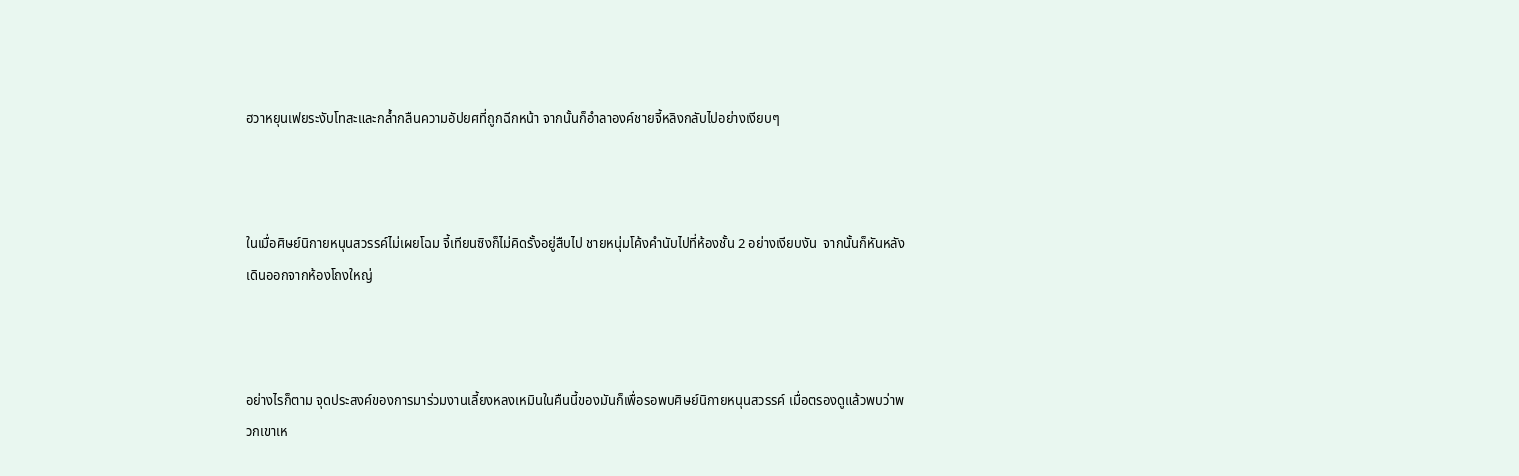ฮวาหยุนเฟยระงับโทสะและกล้ำกลืนความอัปยศที่ถูกฉีกหน้า จากนั้นก็อำลาองค์ชายจี้หลิงกลับไปอย่างเงียบๆ



ในเมื่อศิษย์นิกายหนุนสวรรค์ไม่เผยโฉม จี้เทียนซิงก็ไม่คิดรั้งอยู่สืบไป ชายหนุ่มโค้งคำนับไปที่ห้องชั้น 2 อย่างเงียบงัน  จากนั้นก็หันหลังเดินออกจากห้องโถงใหญ่



อย่างไรก็ตาม จุดประสงค์ของการมาร่วมงานเลี้ยงหลงเหมินในคืนนี้ของมันก็เพื่อรอพบศิษย์นิกายหนุนสวรรค์ เมื่อตรองดูแล้วพบว่าพวกเขาเห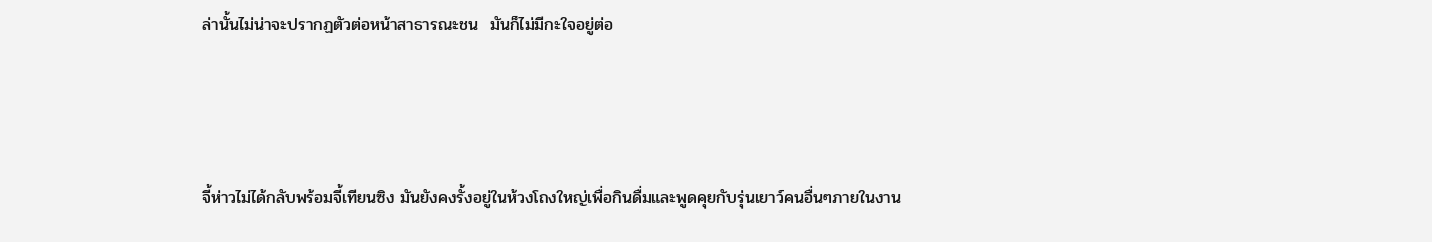ล่านั้นไม่น่าจะปรากฏตัวต่อหน้าสาธารณะชน  มันก็ไม่มีกะใจอยู่ต่อ



จี้ห่าวไม่ได้กลับพร้อมจี้เทียนซิง มันยังคงรั้งอยู่ในห้วงโถงใหญ่เพื่อกินดื่มและพูดคุยกับรุ่นเยาว์คนอื่นๆภายในงาน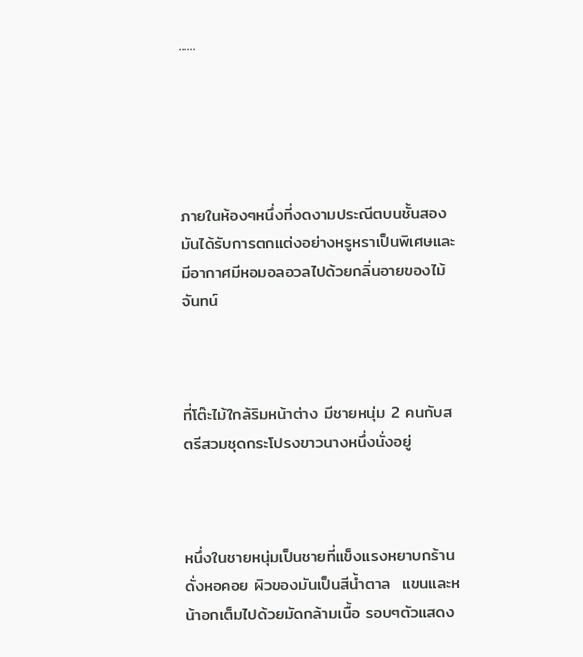......





ภายในห้องๆหนึ่งที่งดงามประณีตบนชั้นสอง มันได้รับการตกแต่งอย่างหรูหราเป็นพิเศษและมีอากาศมีหอมอลอวลไปด้วยกลิ่นอายของไม้จันทน์



ที่โต๊ะไม้ใกล้ริมหน้าต่าง มีชายหนุ่ม 2 คนกับสตรีสวมชุดกระโปรงขาวนางหนึ่งนั่งอยู่



หนึ่งในชายหนุ่มเป็นชายที่แข็งแรงหยาบกร้านดั่งหอคอย ผิวของมันเป็นสีน้ำตาล  แขนและหน้าอกเต็มไปด้วยมัดกล้ามเนื้อ รอบๆตัวแสดง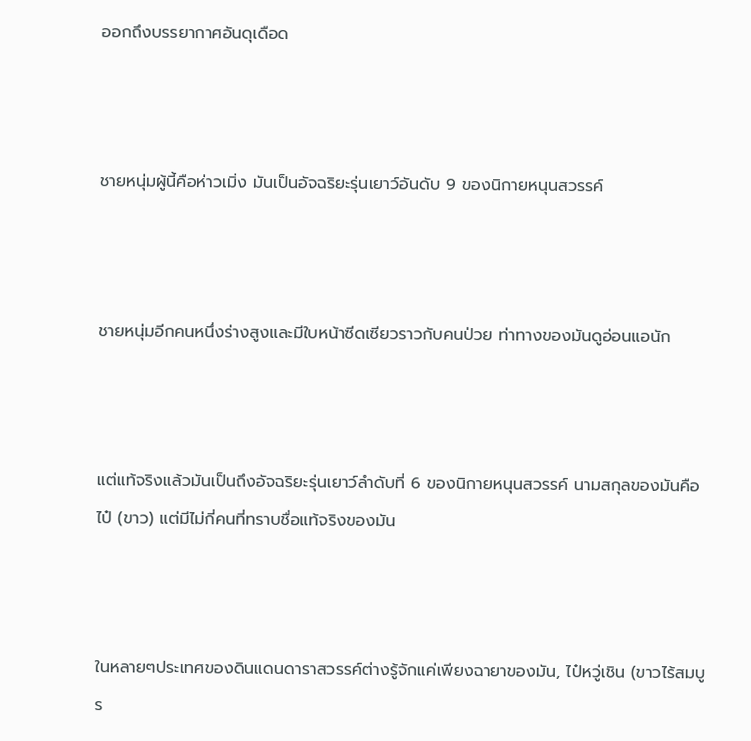ออกถึงบรรยากาศอันดุเดือด



ชายหนุ่มผู้นี้คือห่าวเมิ่ง มันเป็นอัจฉริยะรุ่นเยาว์อันดับ 9 ของนิกายหนุนสวรรค์



ชายหนุ่มอีกคนหนึ่งร่างสูงและมีใบหน้าซีดเซียวราวกับคนป่วย ท่าทางของมันดูอ่อนแอนัก



แต่แท้จริงแล้วมันเป็นถึงอัจฉริยะรุ่นเยาว์ลำดับที่ 6 ของนิกายหนุนสวรรค์ นามสกุลของมันคือไป๋ (ขาว) แต่มีไม่กี่คนที่ทราบชื่อแท้จริงของมัน



ในหลายๆประเทศของดินแดนดาราสวรรค์ต่างรู้จักแค่เพียงฉายาของมัน, ไป๋หวู่เชิน (ขาวไร้สมบูร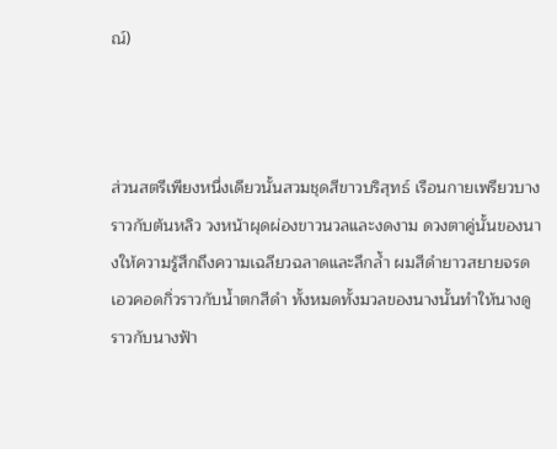ณ์)



ส่วนสตรีเพียงหนึ่งเดียวนั้นสวมชุดสีขาวบริสุทธ์ เรือนกายเพรียวบางราวกับต้นหลิว วงหน้าผุดผ่องขาวนวลและงดงาม ดวงตาคู่นั้นของนางให้ความรู้สึกถึงความเฉลียวฉลาดและลึกล้ำ ผมสีดำยาวสยายจรดเอวคอดกิ่วราวกับน้ำตกสีดำ ทั้งหมดทั้งมวลของนางนั้นทำให้นางดูราวกับนางฟ้า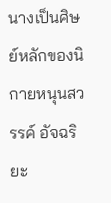นางเป็นศิษย์หลักของนิกายหนุนสวรรค์ อัจฉริยะ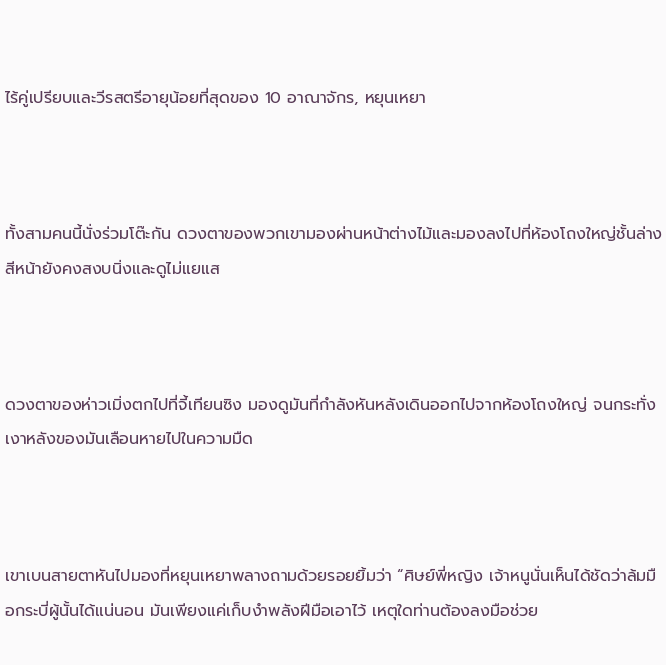ไร้คู่เปรียบและวีรสตรีอายุน้อยที่สุดของ 10 อาณาจักร, หยุนเหยา



ทั้งสามคนนี้นั่งร่วมโต๊ะกัน ดวงตาของพวกเขามองผ่านหน้าต่างไม้และมองลงไปที่ห้องโถงใหญ่ชั้นล่าง  สีหน้ายังคงสงบนิ่งและดูไม่แยแส



ดวงตาของห่าวเมิ่งตกไปที่จี้เทียนซิง มองดูมันที่กำลังหันหลังเดินออกไปจากห้องโถงใหญ่ จนกระทั่งเงาหลังของมันเลือนหายไปในความมืด



เขาเบนสายตาหันไปมองที่หยุนเหยาพลางถามด้วยรอยยิ้มว่า “ศิษย์พี่หญิง เจ้าหนูนั่นเห็นได้ชัดว่าล้มมือกระบี่ผู้นั้นได้แน่นอน มันเพียงแค่เก็บงำพลังฝีมือเอาไว้ เหตุใดท่านต้องลงมือช่วย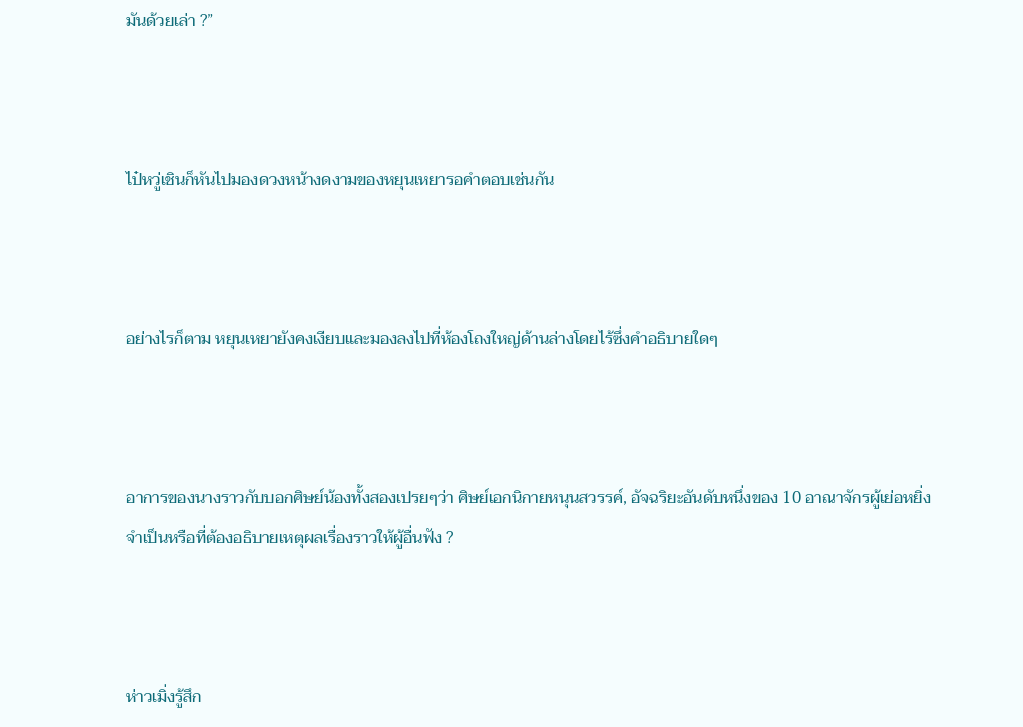มันด้วยเล่า ?”



ไป๋หวู่เชินก็หันไปมองดวงหน้างดงามของหยุนเหยารอคำตอบเช่นกัน



อย่างไรก็ตาม หยุนเหยายังคงเงียบและมองลงไปที่ห้องโถงใหญ่ด้านล่างโดยไร้ซึ่งคำอธิบายใดๆ



อาการของนางราวกับบอกศิษย์น้องทั้งสองเปรยๆว่า ศิษย์เอกนิกายหนุนสวรรค์, อัจฉริยะอันดับหนึ่งของ 10 อาณาจักรผู้เย่อหยิ่ง จำเป็นหรือที่ต้องอธิบายเหตุผลเรื่องราวให้ผู้อื่นฟัง ?



ห่าวเมิ่งรู้สึก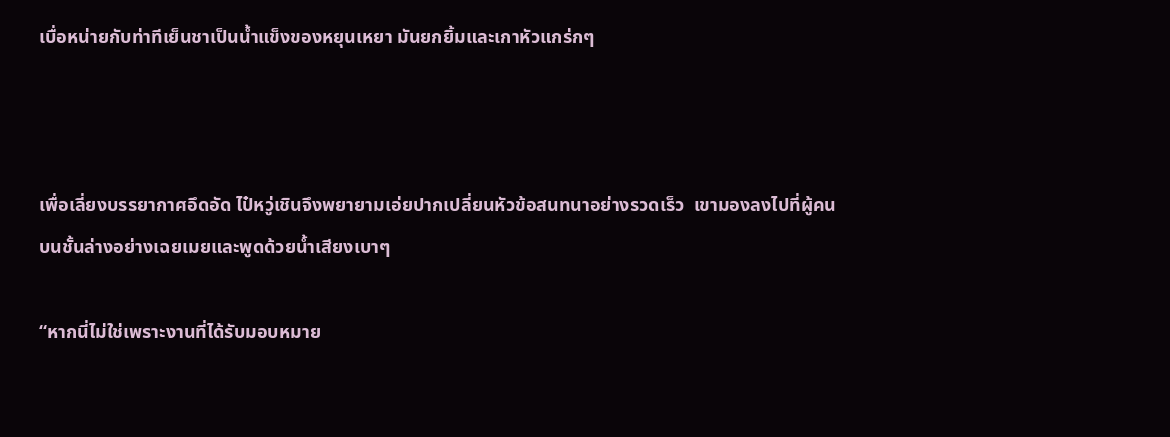เบื่อหน่ายกับท่าทีเย็นชาเป็นน้ำแข็งของหยุนเหยา มันยกยิ้มและเกาหัวแกร่กๆ



เพื่อเลี่ยงบรรยากาศอึดอัด ไป๋หวู่เชินจึงพยายามเอ่ยปากเปลี่ยนหัวข้อสนทนาอย่างรวดเร็ว  เขามองลงไปที่ผู้คนบนชั้นล่างอย่างเฉยเมยและพูดด้วยน้ำเสียงเบาๆ

“หากนี่ไม่ใช่เพราะงานที่ได้รับมอบหมาย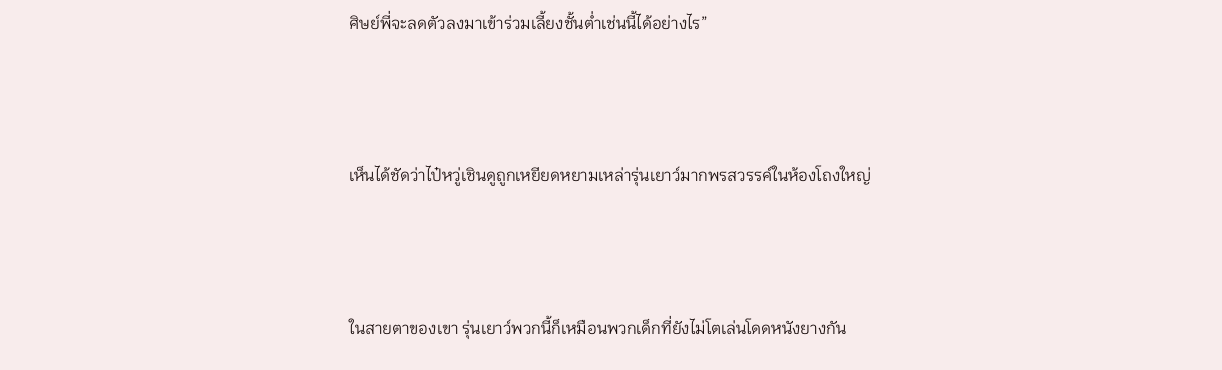ศิษย์พี่จะลดตัวลงมาเข้าร่วมเลี้ยงชั้นต่ำเช่นนี้ได้อย่างไร”



เห็นได้ชัดว่าไป๋หวู่เชินดูถูกเหยียดหยามเหล่ารุ่นเยาว์มากพรสวรรค์ในห้องโถงใหญ่



ในสายตาของเขา รุ่นเยาว์พวกนี้ก็เหมือนพวกเด็กที่ยังไม่โตเล่นโดดหนังยางกัน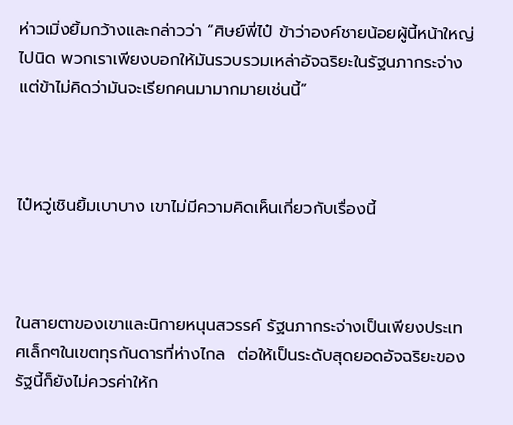ห่าวเมิ่งยิ้มกว้างและกล่าวว่า “ศิษย์พี่ไป๋ ข้าว่าองค์ชายน้อยผู้นี้หน้าใหญ่ไปนิด พวกเราเพียงบอกให้มันรวบรวมเหล่าอัจฉริยะในรัฐนภากระจ่าง แต่ข้าไม่คิดว่ามันจะเรียกคนมามากมายเช่นนี้”



ไป๋หวู่เชินยิ้มเบาบาง เขาไม่มีความคิดเห็นเกี่ยวกับเรื่องนี้



ในสายตาของเขาและนิกายหนุนสวรรค์ รัฐนภากระจ่างเป็นเพียงประเทศเล็กๆในเขตทุรกันดารที่ห่างไกล  ต่อให้เป็นระดับสุดยอดอัจฉริยะของรัฐนี้ก็ยังไม่ควรค่าให้ก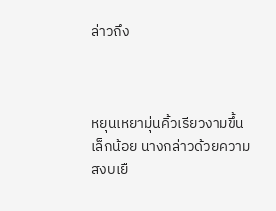ล่าวถึง



หยุนเหยามุ่นคิ้วเรียวงามขึ้นเล็กน้อย นางกล่าวด้วยความสงบเยื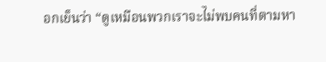อกเย็นว่า “ดูเหมือนพวกเราจะไม่พบคนที่ตามหา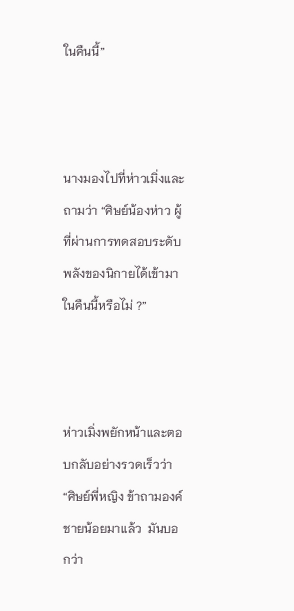ในคืนนี้”



นางมองไปที่ห่าวเมิ่งและถามว่า “ศิษย์น้องห่าว ผู้ที่ผ่านการทดสอบระดับพลังของนิกายได้เข้ามาในคืนนี้หรือไม่ ?”



ห่าวเมิ่งพยักหน้าและตอบกลับอย่างรวดเร็วว่า “ศิษย์พี่หญิง ข้าถามองค์ชายน้อยมาแล้ว  มันบอกว่า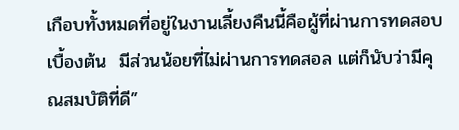เกือบทั้งหมดที่อยู่ในงานเลี้ยงคืนนี้คือผู้ที่ผ่านการทดสอบเบื้องต้น  มีส่วนน้อยที่ไม่ผ่านการทดสอล แต่ก็นับว่ามีคุณสมบัติที่ดี”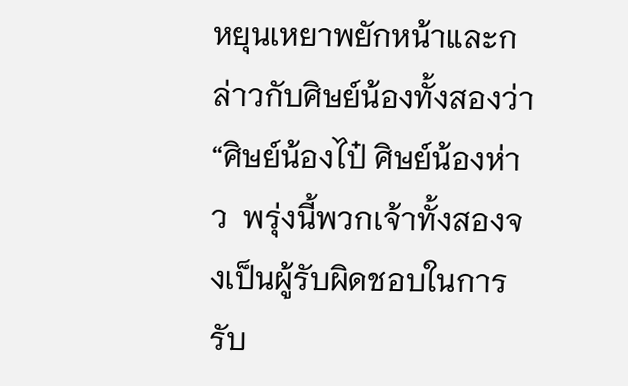หยุนเหยาพยักหน้าและกล่าวกับศิษย์น้องทั้งสองว่า “ศิษย์น้องไป๋ ศิษย์น้องห่าว  พรุ่งนี้พวกเจ้าทั้งสองจงเป็นผู้รับผิดชอบในการรับ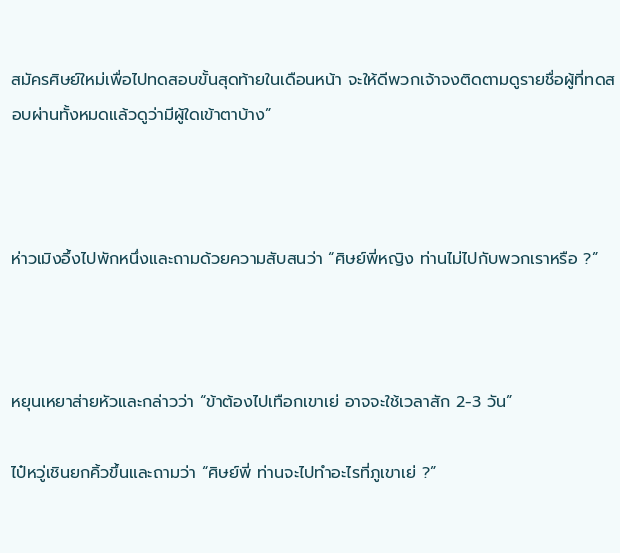สมัครศิษย์ใหม่เพื่อไปทดสอบขั้นสุดท้ายในเดือนหน้า จะให้ดีพวกเจ้าจงติดตามดูรายชื่อผู้ที่ทดสอบผ่านทั้งหมดแล้วดูว่ามีผู้ใดเข้าตาบ้าง”



ห่าวเมิงอึ้งไปพักหนึ่งและถามด้วยความสับสนว่า “ศิษย์พี่หญิง ท่านไม่ไปกับพวกเราหรือ ?”



หยุนเหยาส่ายหัวและกล่าวว่า “ข้าต้องไปเทือกเขาเย่ อาจจะใช้เวลาสัก 2-3 วัน”

ไป๋หวู่เชินยกคิ้วขึ้นและถามว่า “ศิษย์พี่ ท่านจะไปทำอะไรที่ภูเขาเย่ ?”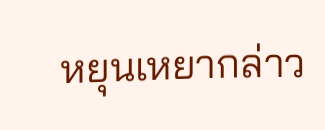หยุนเหยากล่าว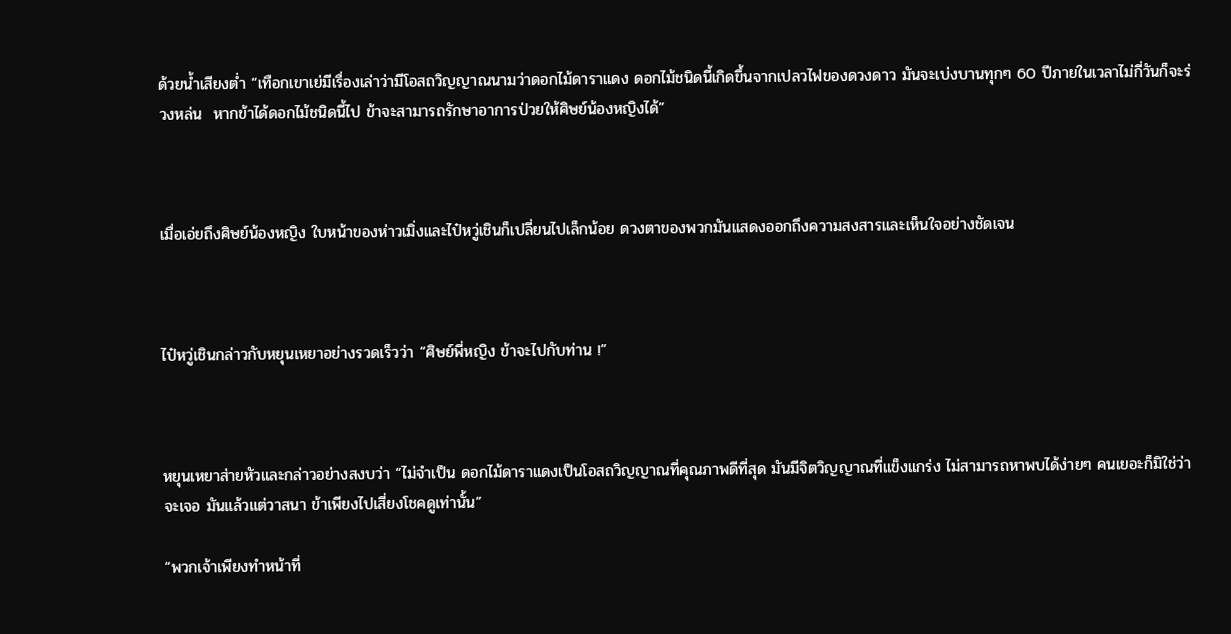ด้วยน้ำเสียงต่ำ “เทือกเขาเย่มีเรื่องเล่าว่ามีโอสถวิญญาณนามว่าดอกไม้ดาราแดง ดอกไม้ชนิดนี้เกิดขึ้นจากเปลวไฟของดวงดาว มันจะเบ่งบานทุกๆ 60 ปีภายในเวลาไม่กี่วันก็จะร่วงหล่น  หากข้าได้ดอกไม้ชนิดนี้ไป ข้าจะสามารถรักษาอาการป่วยให้ศิษย์น้องหญิงได้”



เมื่อเอ่ยถึงศิษย์น้องหญิง ใบหน้าของห่าวเมิ่งและไป๋หวู่เชินก็เปลี่ยนไปเล็กน้อย ดวงตาของพวกมันแสดงออกถึงความสงสารและเห็นใจอย่างชัดเจน



ไป๋หวู่เชินกล่าวกับหยุนเหยาอย่างรวดเร็วว่า “ศิษย์พี่หญิง ข้าจะไปกับท่าน !”



หยุนเหยาส่ายหัวและกล่าวอย่างสงบว่า “ไม่จำเป็น ดอกไม้ดาราแดงเป็นโอสถวิญญาณที่คุณภาพดีที่สุด มันมีจิตวิญญาณที่แข็งแกร่ง ไม่สามารถหาพบได้ง่ายๆ คนเยอะก็มิใช่ว่าจะเจอ มันแล้วแต่วาสนา ข้าเพียงไปเสี่ยงโชคดูเท่านั้น”

“พวกเจ้าเพียงทำหน้าที่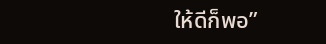ให้ดีก็พอ”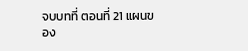จบบทที่ ตอนที่ 21 แผนของ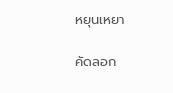หยุนเหยา

คัดลอก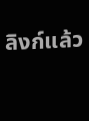ลิงก์แล้ว